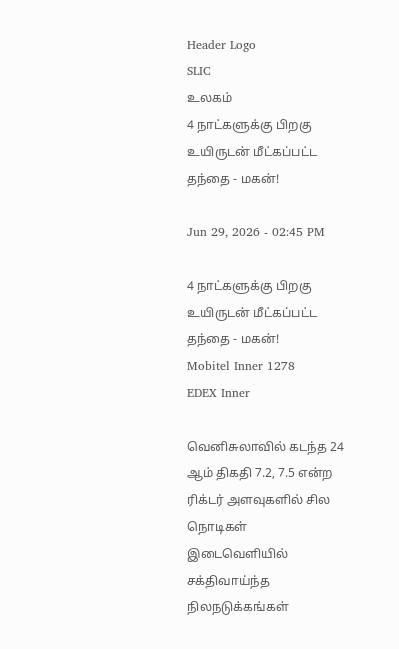Header Logo
SLIC
உலகம்
4 நாட்களுக்கு பிறகு உயிருடன் மீட்கப்பட்ட தந்தை - மகன்!

Jun 29, 2026 - 02:45 PM

4 நாட்களுக்கு பிறகு உயிருடன் மீட்கப்பட்ட தந்தை - மகன்!
Mobitel Inner 1278
EDEX Inner

வெனிசுலாவில் கடந்த 24 ஆம் திகதி 7.2, 7.5 என்ற ரிக்டர் அளவுகளில் சில நொடிகள் இடைவெளியில் சக்திவாய்ந்த நிலநடுக்கங்கள்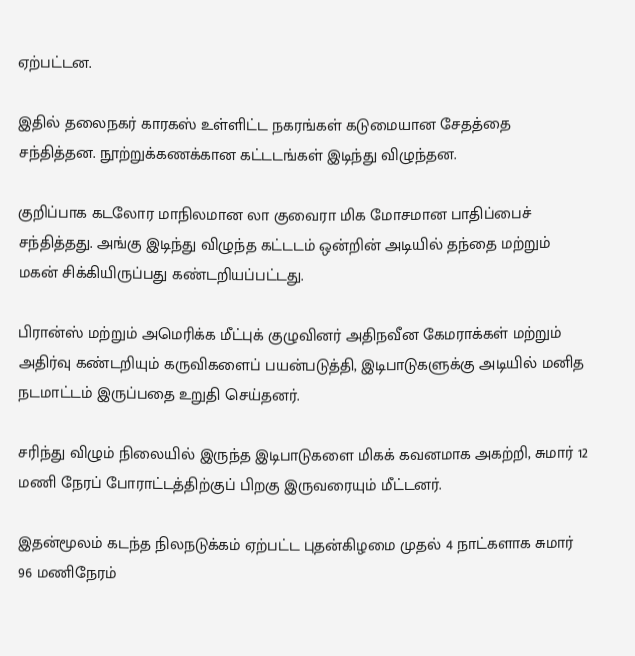ஏற்பட்டன.

இதில் தலைநகர் காரகஸ் உள்ளிட்ட நகரங்கள் கடுமையான சேதத்தை சந்தித்தன. நூற்றுக்கணக்கான கட்டடங்கள் இடிந்து விழுந்தன.

குறிப்பாக கடலோர மாநிலமான லா குவைரா மிக மோசமான பாதிப்பைச் சந்தித்தது. அங்கு இடிந்து விழுந்த கட்டடம் ஒன்றின் அடியில் தந்தை மற்றும் மகன் சிக்கியிருப்பது கண்டறியப்பட்டது.

பிரான்ஸ் மற்றும் அமெரிக்க மீட்புக் குழுவினர் அதிநவீன கேமராக்கள் மற்றும் அதிர்வு கண்டறியும் கருவிகளைப் பயன்படுத்தி, இடிபாடுகளுக்கு அடியில் மனித நடமாட்டம் இருப்பதை உறுதி செய்தனர்.

சரிந்து விழும் நிலையில் இருந்த இடிபாடுகளை மிகக் கவனமாக அகற்றி, சுமார் 12 மணி நேரப் போராட்டத்திற்குப் பிறகு இருவரையும் மீட்டனர்.

இதன்மூலம் கடந்த நிலநடுக்கம் ஏற்பட்ட புதன்கிழமை முதல் 4 நாட்களாக சுமார் 96 மணிநேரம்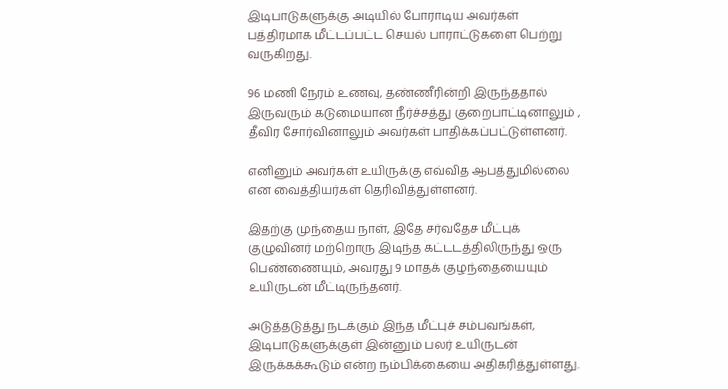இடிபாடுகளுக்கு அடியில் போராடிய அவர்கள் பத்திரமாக மீட்டப்பட்ட செயல் பாராட்டுகளை பெற்று வருகிறது.

96 மணி நேரம் உணவு, தண்ணீரின்றி இருந்ததால் இருவரும் கடுமையான நீர்ச்சத்து குறைபாட்டினாலும் , தீவிர சோர்வினாலும் அவர்கள் பாதிக்கப்பட்டுள்ளனர்.

எனினும் அவர்கள் உயிருக்கு எவ்வித ஆபத்துமில்லை என வைத்தியர்கள் தெரிவித்துள்ளனர்.

இதற்கு முந்தைய நாள், இதே சர்வதேச மீட்புக் குழுவினர் மற்றொரு இடிந்த கட்டடத்திலிருந்து ஒரு பெண்ணையும், அவரது 9 மாதக் குழந்தையையும் உயிருடன் மீட்டிருந்தனர்.

அடுத்தடுத்து நடக்கும் இந்த மீட்புச் சம்பவங்கள், இடிபாடுகளுக்குள் இன்னும் பலர் உயிருடன் இருக்கக்கூடும் என்ற நம்பிக்கையை அதிகரித்துள்ளது.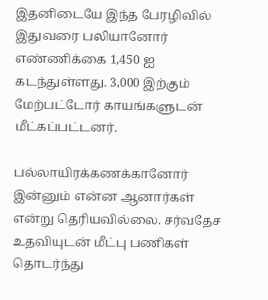இதனிடையே இந்த பேரழிவில் இதுவரை பலியானோர் எண்ணிக்கை 1,450 ஐ கடந்துள்ளது. 3,000 இற்கும் மேற்பட்டோர் காயங்களுடன் மீட்கப்பட்டனர்.

பல்லாயிரக்கணக்கானோர் இன்னும் என்ன ஆனார்கள் என்று தெரியவில்லை. சர்வதேச உதவியுடன் மீட்பு பணிகள் தொடர்ந்து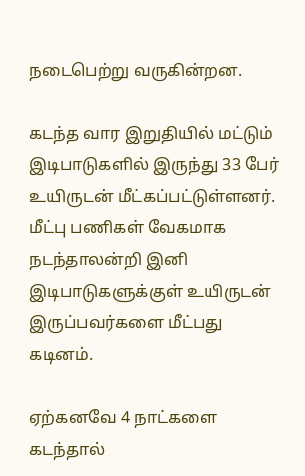நடைபெற்று வருகின்றன.

கடந்த வார இறுதியில் மட்டும் இடிபாடுகளில் இருந்து 33 பேர் உயிருடன் மீட்கப்பட்டுள்ளனர். மீட்பு பணிகள் வேகமாக நடந்தாலன்றி இனி இடிபாடுகளுக்குள் உயிருடன் இருப்பவர்களை மீட்பது கடினம்.

ஏற்கனவே 4 நாட்களை கடந்தால்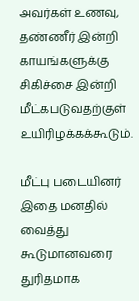அவர்கள் உணவு, தண்ணீர் இன்றி காயங்களுக்கு சிகிச்சை இன்றி மீட்கபடுவதற்குள் உயிரிழக்கக்கூடும்.

மீட்பு படையினர் இதை மனதில் வைத்து கூடுமானவரை துரிதமாக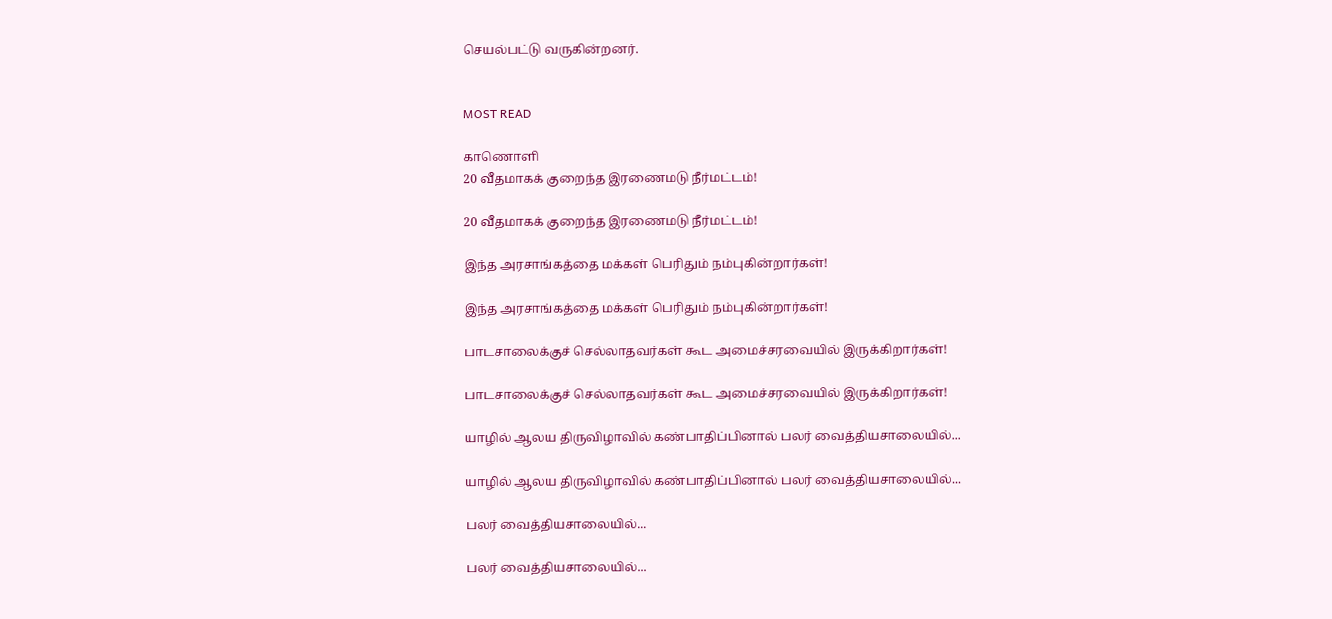செயல்பட்டு வருகின்றனர்.


MOST READ

காணொளி
20 வீதமாகக் குறைந்த இரணைமடு நீர்மட்டம்!

20 வீதமாகக் குறைந்த இரணைமடு நீர்மட்டம்!

இந்த அரசாங்கத்தை மக்கள் பெரிதும் நம்புகின்றார்கள்!

இந்த அரசாங்கத்தை மக்கள் பெரிதும் நம்புகின்றார்கள்!

பாடசாலைக்குச் செல்லாதவர்கள் கூட அமைச்சரவையில் இருக்கிறார்கள்!

பாடசாலைக்குச் செல்லாதவர்கள் கூட அமைச்சரவையில் இருக்கிறார்கள்!

யாழில் ஆலய திருவிழாவில் கண்பாதிப்பினால் பலர் வைத்தியசாலையில்...

யாழில் ஆலய திருவிழாவில் கண்பாதிப்பினால் பலர் வைத்தியசாலையில்...

பலர் வைத்தியசாலையில்...

பலர் வைத்தியசாலையில்...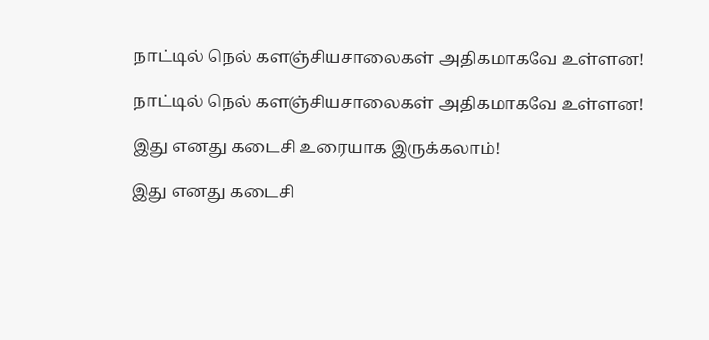நாட்டில் நெல் களஞ்சியசாலைகள் அதிகமாகவே உள்ளன!

நாட்டில் நெல் களஞ்சியசாலைகள் அதிகமாகவே உள்ளன!

இது எனது கடைசி உரையாக இருக்கலாம்!

இது எனது கடைசி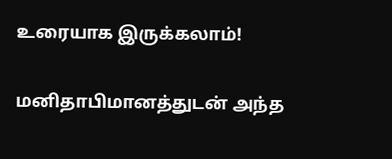உரையாக இருக்கலாம்!

மனிதாபிமானத்துடன் அந்த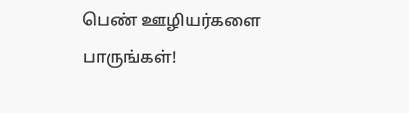பெண் ஊழியர்களை பாருங்கள்!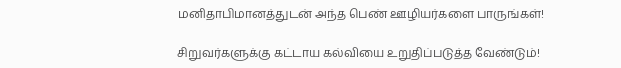மனிதாபிமானத்துடன் அந்த பெண் ஊழியர்களை பாருங்கள்!

சிறுவர்களுக்கு கட்டாய கல்வியை உறுதிப்படுத்த வேண்டும்!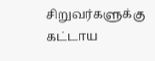சிறுவர்களுக்கு கட்டாய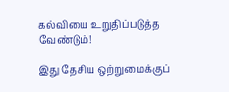கல்வியை உறுதிப்படுத்த வேண்டும்!

இது தேசிய ஒற்றுமைக்குப்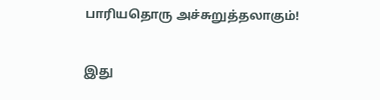பாரியதொரு அச்சுறுத்தலாகும்!

இது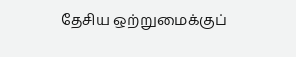தேசிய ஒற்றுமைக்குப்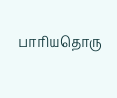பாரியதொரு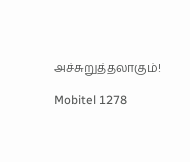அச்சுறுத்தலாகும்!

Mobitel 1278